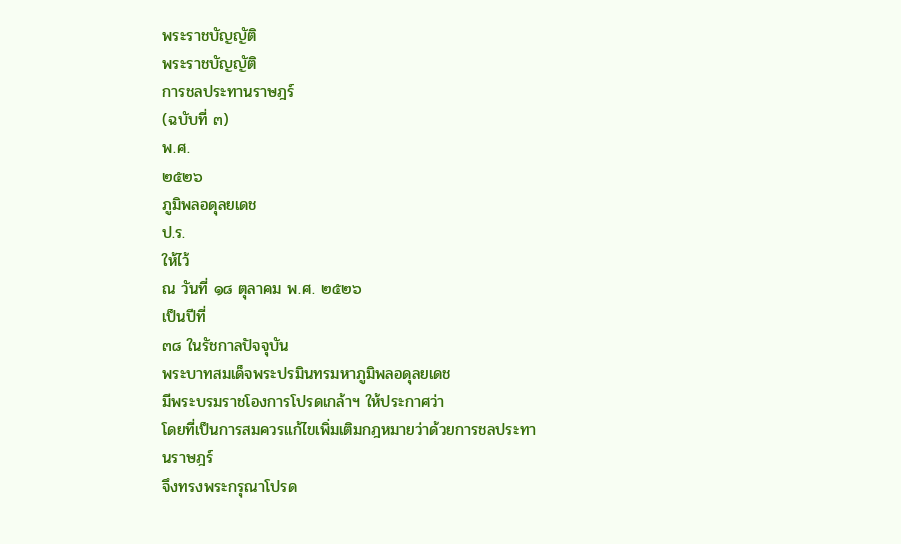พระราชบัญญัติ
พระราชบัญญัติ
การชลประทานราษฎร์
(ฉบับที่ ๓)
พ.ศ.
๒๕๒๖
ภูมิพลอดุลยเดช
ป.ร.
ให้ไว้
ณ วันที่ ๑๘ ตุลาคม พ.ศ. ๒๕๒๖
เป็นปีที่
๓๘ ในรัชกาลปัจจุบัน
พระบาทสมเด็จพระปรมินทรมหาภูมิพลอดุลยเดช
มีพระบรมราชโองการโปรดเกล้าฯ ให้ประกาศว่า
โดยที่เป็นการสมควรแก้ไขเพิ่มเติมกฎหมายว่าด้วยการชลประทานราษฎร์
จึงทรงพระกรุณาโปรด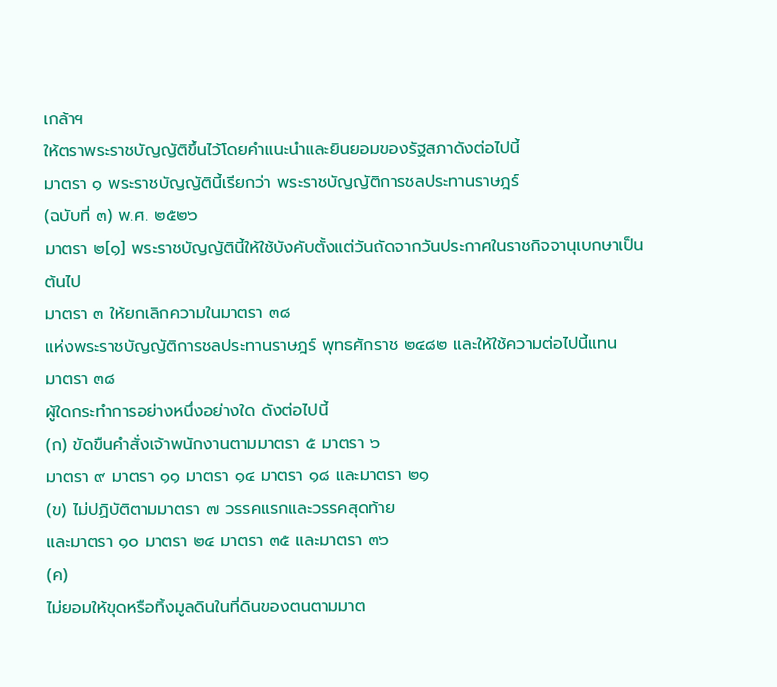เกล้าฯ
ให้ตราพระราชบัญญัติขึ้นไว้โดยคำแนะนำและยินยอมของรัฐสภาดังต่อไปนี้
มาตรา ๑ พระราชบัญญัตินี้เรียกว่า พระราชบัญญัติการชลประทานราษฎร์
(ฉบับที่ ๓) พ.ศ. ๒๕๒๖
มาตรา ๒[๑] พระราชบัญญัตินี้ให้ใช้บังคับตั้งแต่วันถัดจากวันประกาศในราชกิจจานุเบกษาเป็นต้นไป
มาตรา ๓ ให้ยกเลิกความในมาตรา ๓๘
แห่งพระราชบัญญัติการชลประทานราษฎร์ พุทธศักราช ๒๔๘๒ และให้ใช้ความต่อไปนี้แทน
มาตรา ๓๘
ผู้ใดกระทำการอย่างหนึ่งอย่างใด ดังต่อไปนี้
(ก) ขัดขืนคำสั่งเจ้าพนักงานตามมาตรา ๕ มาตรา ๖
มาตรา ๙ มาตรา ๑๑ มาตรา ๑๔ มาตรา ๑๘ และมาตรา ๒๑
(ข) ไม่ปฏิบัติตามมาตรา ๗ วรรคแรกและวรรคสุดท้าย
และมาตรา ๑๐ มาตรา ๒๔ มาตรา ๓๕ และมาตรา ๓๖
(ค)
ไม่ยอมให้ขุดหรือทิ้งมูลดินในที่ดินของตนตามมาต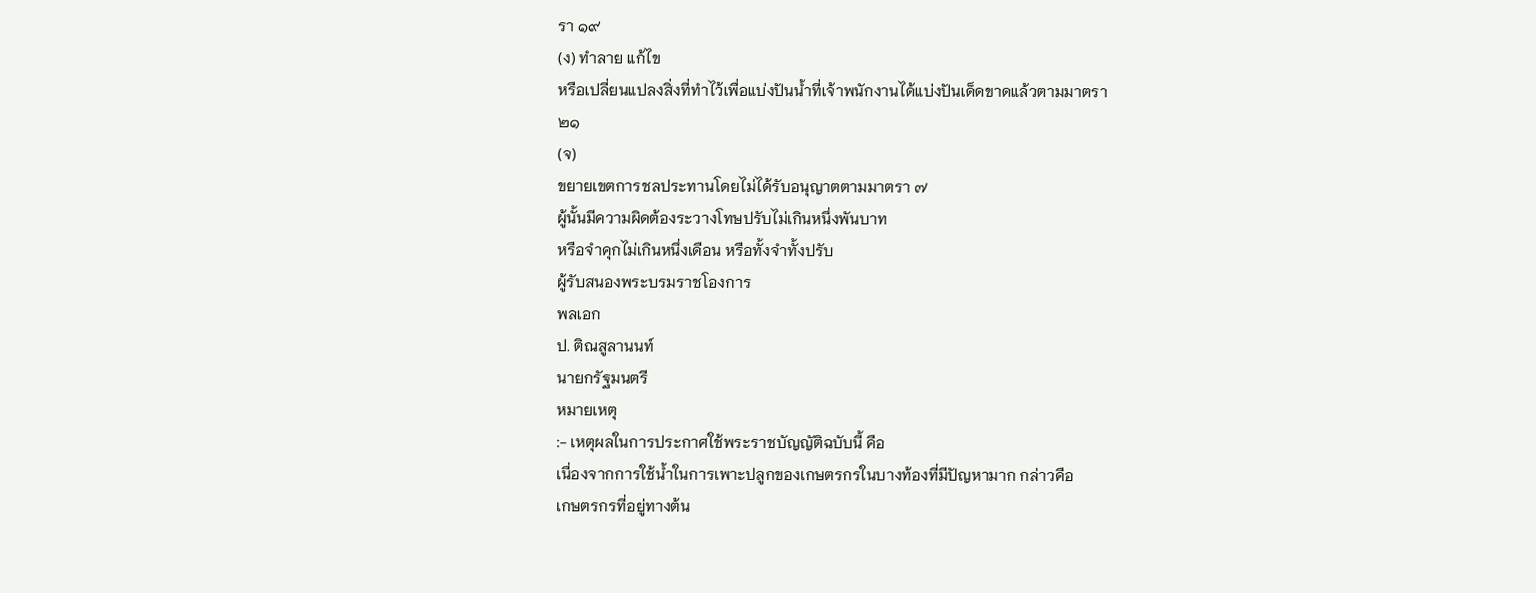รา ๑๙
(ง) ทำลาย แก้ไข
หรือเปลี่ยนแปลงสิ่งที่ทำไว้เพื่อแบ่งปันน้ำที่เจ้าพนักงานได้แบ่งปันเด็ดขาดแล้วตามมาตรา
๒๑
(จ)
ขยายเขตการชลประทานโดยไม่ได้รับอนุญาตตามมาตรา ๗
ผู้นั้นมีความผิดต้องระวางโทษปรับไม่เกินหนึ่งพันบาท
หรือจำคุกไม่เกินหนึ่งเดือน หรือทั้งจำทั้งปรับ
ผู้รับสนองพระบรมราชโองการ
พลเอก
ป. ติณสูลานนท์
นายกรัฐมนตรี
หมายเหตุ
:- เหตุผลในการประกาศใช้พระราชบัญญัติฉบับนี้ คือ
เนื่องจากการใช้น้ำในการเพาะปลูกของเกษตรกรในบางท้องที่มีปัญหามาก กล่าวคือ
เกษตรกรที่อยู่ทางต้น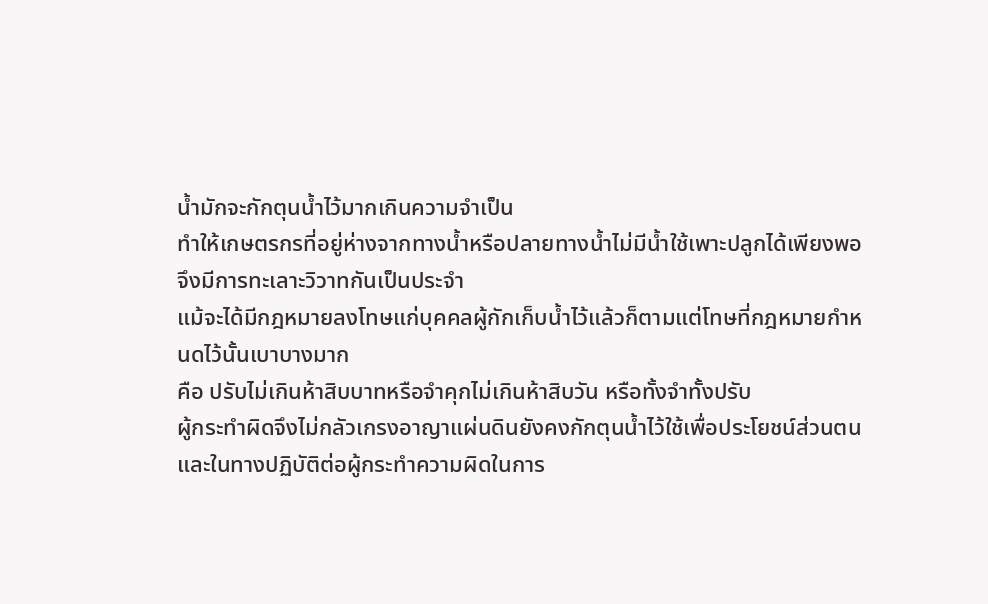น้ำมักจะกักตุนน้ำไว้มากเกินความจำเป็น
ทำให้เกษตรกรที่อยู่ห่างจากทางน้ำหรือปลายทางน้ำไม่มีน้ำใช้เพาะปลูกได้เพียงพอ
จึงมีการทะเลาะวิวาทกันเป็นประจำ
แม้จะได้มีกฎหมายลงโทษแก่บุคคลผู้กักเก็บน้ำไว้แล้วก็ตามแต่โทษที่กฎหมายกำหนดไว้นั้นเบาบางมาก
คือ ปรับไม่เกินห้าสิบบาทหรือจำคุกไม่เกินห้าสิบวัน หรือทั้งจำทั้งปรับ
ผู้กระทำผิดจึงไม่กลัวเกรงอาญาแผ่นดินยังคงกักตุนน้ำไว้ใช้เพื่อประโยชน์ส่วนตน
และในทางปฏิบัติต่อผู้กระทำความผิดในการ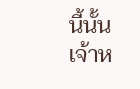นี้นั้น
เจ้าห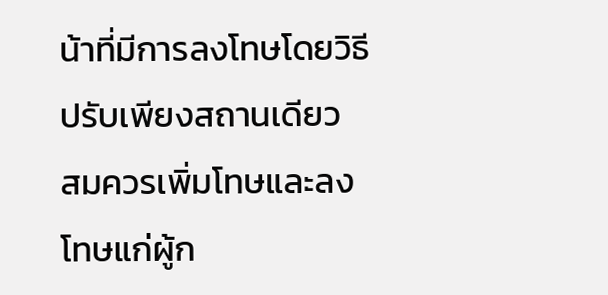น้าที่มีการลงโทษโดยวิธีปรับเพียงสถานเดียว
สมควรเพิ่มโทษและลงโทษแก่ผู้ก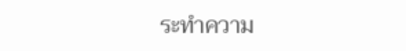ระทำความ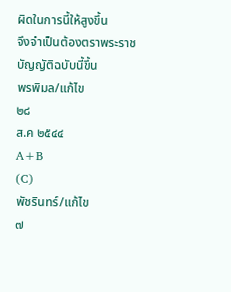ผิดในการนี้ให้สูงขึ้น
จึงจำเป็นต้องตราพระราชบัญญัติฉบับนี้ขึ้น
พรพิมล/แก้ไข
๒๘
ส.ค ๒๕๔๔
A+B
(C)
พัชรินทร์/แก้ไข
๗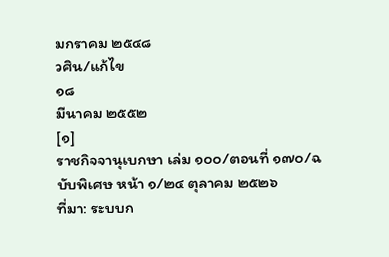มกราคม ๒๕๔๘
วศิน/แก้ไข
๑๘
มีนาคม ๒๕๕๒
[๑]
ราชกิจจานุเบกษา เล่ม ๑๐๐/ตอนที่ ๑๗๐/ฉบับพิเศษ หน้า ๑/๒๔ ตุลาคม ๒๕๒๖
ที่มา: ระบบก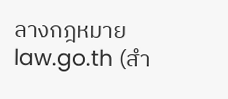ลางกฎหมาย law.go.th (สำ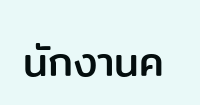นักงานค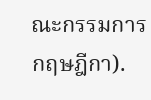ณะกรรมการกฤษฎีกา).